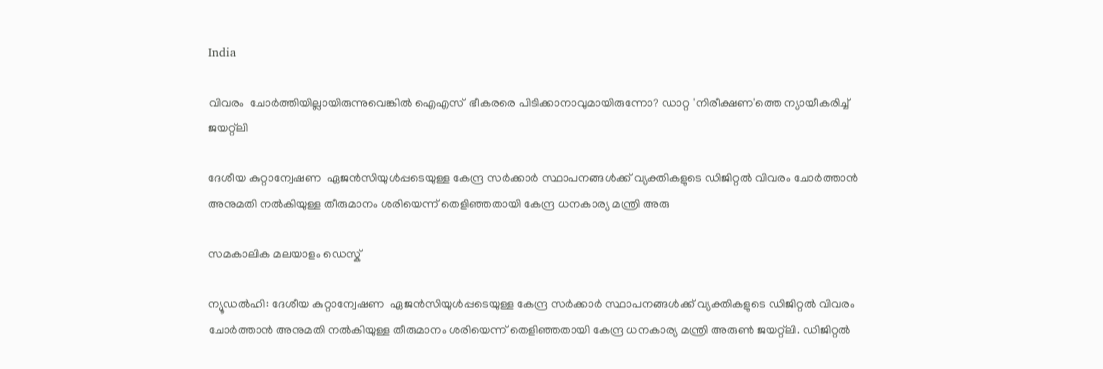India

വിവരം  ചോര്‍ത്തിയില്ലായിരുന്നുവെങ്കില്‍ ഐഎസ്  ഭീകരരെ പിടിക്കാനാവുമായിരുന്നോ? ഡാറ്റ 'നിരീക്ഷണ'ത്തെ ന്യായീകരിച്ച്  ജയറ്റ്‌ലി

ദേശീയ കുറ്റാന്വേഷണ  ഏജന്‍സിയുള്‍പ്പടെയുള്ള കേന്ദ്ര സര്‍ക്കാര്‍ സ്ഥാപനങ്ങള്‍ക്ക് വ്യക്തികളുടെ ഡിജിറ്റല്‍ വിവരം ചോര്‍ത്താന്‍ അനുമതി നല്‍കിയുള്ള തീരുമാനം ശരിയെന്ന് തെളിഞ്ഞതായി കേന്ദ്ര ധനകാര്യ മന്ത്രി അരു

സമകാലിക മലയാളം ഡെസ്ക്

ന്യൂഡല്‍ഹി: ദേശീയ കുറ്റാന്വേഷണ  ഏജന്‍സിയുള്‍പ്പടെയുള്ള കേന്ദ്ര സര്‍ക്കാര്‍ സ്ഥാപനങ്ങള്‍ക്ക് വ്യക്തികളുടെ ഡിജിറ്റല്‍ വിവരം ചോര്‍ത്താന്‍ അനുമതി നല്‍കിയുള്ള തീരുമാനം ശരിയെന്ന് തെളിഞ്ഞതായി കേന്ദ്ര ധനകാര്യ മന്ത്രി അരുണ്‍ ജയറ്റ്‌ലി. ഡിജിറ്റല്‍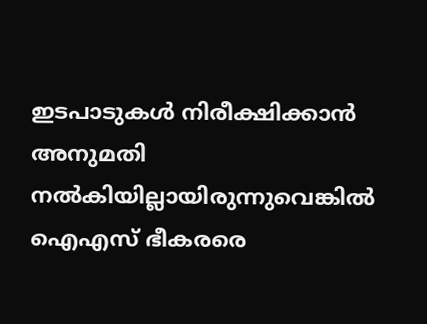ഇടപാടുകള്‍ നിരീക്ഷിക്കാന്‍ അനുമതി നല്‍കിയില്ലായിരുന്നുവെങ്കില്‍  ഐഎസ് ഭീകരരെ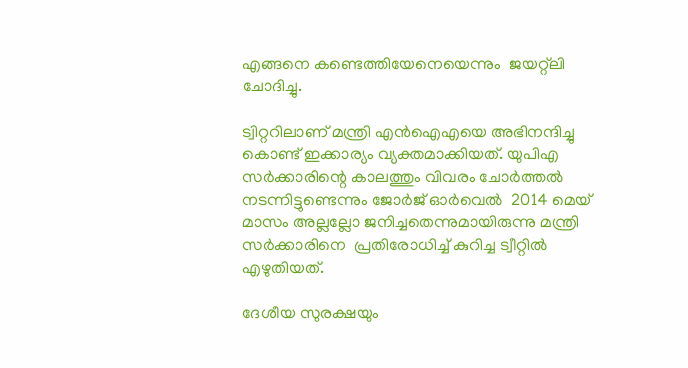എങ്ങനെ കണ്ടെത്തിയേനെയെന്നും  ജയറ്റ്‌ലി ചോദിച്ചു.

ട്വിറ്ററിലാണ് മന്ത്രി എന്‍ഐഎയെ അഭിനന്ദിച്ചു കൊണ്ട് ഇക്കാര്യം വ്യക്തമാക്കിയത്. യുപിഎ സര്‍ക്കാരിന്റെ കാലത്തും വിവരം ചോര്‍ത്തല്‍ നടന്നിട്ടുണ്ടെന്നും ജോര്‍ജ് ഓര്‍വെല്‍  2014 മെയ് മാസം അല്ലല്ലോ ജനിച്ചതെന്നുമായിരുന്നു മന്ത്രി സര്‍ക്കാരിനെ  പ്രതിരോധിച്ച്‌ കുറിച്ച ട്വീറ്റില്‍ എഴുതിയത്.

ദേശീയ സുരക്ഷയും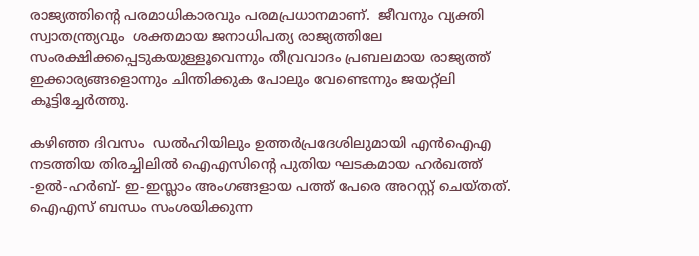രാജ്യത്തിന്റെ പരമാധികാരവും പരമപ്രധാനമാണ്.  ജീവനും വ്യക്തി സ്വാതന്ത്ര്യവും  ശക്തമായ ജനാധിപത്യ രാജ്യത്തിലേ സംരക്ഷിക്കപ്പെടുകയുള്ളൂവെന്നും തീവ്രവാദം പ്രബലമായ രാജ്യത്ത് ഇക്കാര്യങ്ങളൊന്നും ചിന്തിക്കുക പോലും വേണ്ടെന്നും ജയറ്റ്‌ലി കൂട്ടിച്ചേര്‍ത്തു.

കഴിഞ്ഞ ദിവസം  ഡല്‍ഹിയിലും ഉത്തര്‍പ്രദേശിലുമായി എന്‍ഐഎ നടത്തിയ തിരച്ചിലില്‍ ഐഎസിന്റെ പുതിയ ഘടകമായ ഹര്‍ഖത്ത് -ഉല്‍-ഹര്‍ബ്- ഇ-ഇസ്ലാം അംഗങ്ങളായ പത്ത് പേരെ അറസ്റ്റ് ചെയ്തത്. ഐഎസ് ബന്ധം സംശയിക്കുന്ന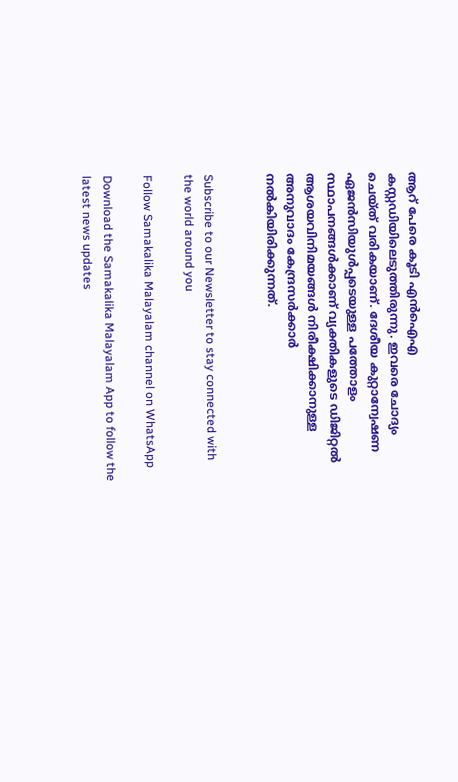ആറ് പേരെ കൂടി എന്‍ഐഎ കസ്റ്റഡിയിലെടുത്തിരുന്നു. ഇവരെ ചോദ്യം ചെയ്ത് വരികയാണ്. ദേശീയ കുറ്റാന്വേഷണ ഏജന്‍സിയുള്‍പ്പടെയുള്ള പത്തോളം സ്ഥാപനങ്ങള്‍ക്കാണ് വ്യക്തികളുടെ ഡിജിറ്റല്‍ ആശയവിനിമയങ്ങള്‍ നിരീക്ഷിക്കാനുള്ള അനുവാദം കേന്ദ്രസര്‍ക്കാര്‍ നല്‍കിയിരിക്കുന്നത്.


Subscribe to our Newsletter to stay connected with the world around you

Follow Samakalika Malayalam channel on WhatsApp

Download the Samakalika Malayalam App to follow the latest news updates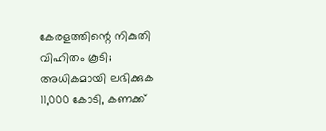കേരളത്തിന്റെ നികുതി വിഹിതം കൂടി; അധികമായി ലഭിക്കുക 11,000 കോടി, കണക്ക്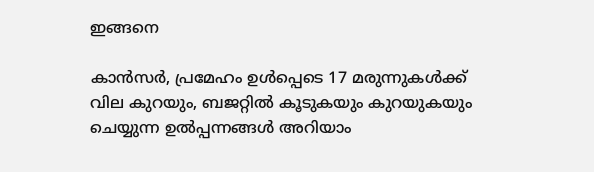ഇങ്ങനെ

കാന്‍സര്‍, പ്രമേഹം ഉള്‍പ്പെടെ 17 മരുന്നുകള്‍ക്ക് വില കുറയും, ബജറ്റില്‍ കൂടുകയും കുറയുകയും ചെയ്യുന്ന ഉല്‍പ്പന്നങ്ങള്‍ അറിയാം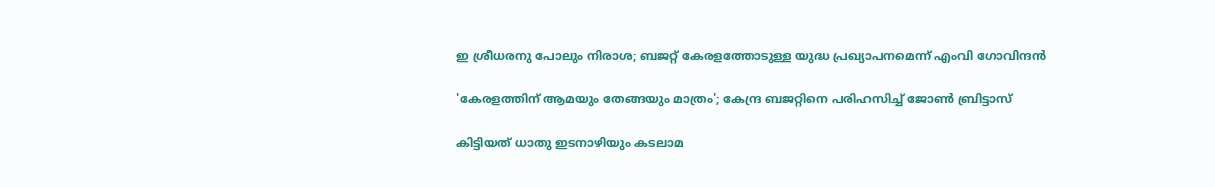ഇ ശ്രീധരനു പോലും നിരാശ; ബജറ്റ് കേരളത്തോടുള്ള യുദ്ധ പ്രഖ്യാപനമെന്ന് എംവി ഗോവിന്ദന്‍

'കേരളത്തിന് ആമയും തേങ്ങയും മാത്രം'; കേന്ദ്ര ബജറ്റിനെ പരിഹസിച്ച് ജോണ്‍ ബ്രിട്ടാസ്

കിട്ടിയത് ധാതു ഇടനാഴിയും കടലാമ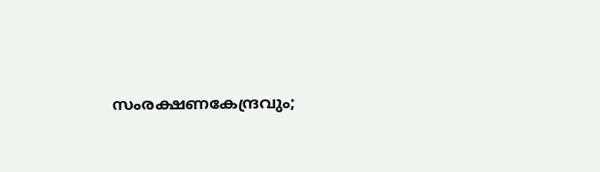സംരക്ഷണകേന്ദ്രവും;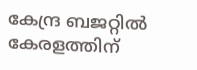കേന്ദ്ര ബജറ്റിൽ കേരളത്തിന്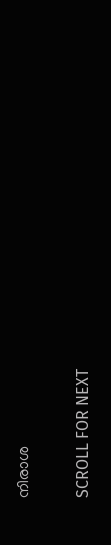നിരാശ

SCROLL FOR NEXT